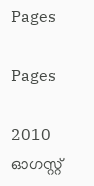Pages

Pages

2010 ഓഗസ്റ്റ്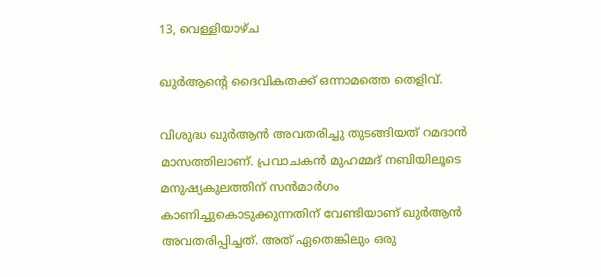13, വെള്ളിയാഴ്‌ച

ഖുര്‍ആന്റെ ദൈവികതക്ക് ഒന്നാമത്തെ തെളിവ്‌.

വിശുദ്ധ ഖുര്‍ആന്‍ അവതരിച്ചു തുടങ്ങിയത് റമദാന്‍ മാസത്തിലാണ്. പ്രവാചകന്‍ മുഹമ്മദ് നബിയിലൂടെ മനുഷ്യകുലത്തിന് സന്‍മാര്‍ഗം കാണിച്ചുകൊടുക്കുന്നതിന് വേണ്ടിയാണ് ഖുര്‍ആന്‍ അവതരിപ്പിച്ചത്. അത് ഏതെങ്കിലും ഒരു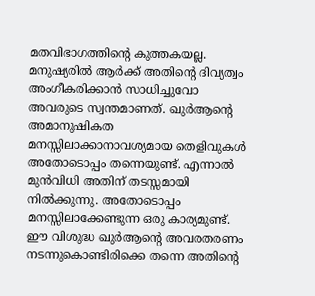മതവിഭാഗത്തിന്റെ കുത്തകയല്ല. മനുഷ്യരില്‍ ആര്‍ക്ക് അതിന്റെ ദിവ്യത്വം അംഗീകരിക്കാന്‍ സാധിച്ചുവോ അവരുടെ സ്വന്തമാണത്. ഖുര്‍ആന്റെ അമാനുഷികത മനസ്സിലാക്കാനാവശ്യമായ തെളിവുകള്‍ അതോടൊപ്പം തന്നെയുണ്ട്. എന്നാല്‍ മുന്‍വിധി അതിന് തടസ്സമായി നില്‍ക്കുന്നു. അതോടൊപ്പം മനസ്സിലാക്കേണ്ടുന്ന ഒരു കാര്യമുണ്ട്. ഈ വിശുദ്ധ ഖുര്‍ആന്റെ അവരതരണം നടന്നുകൊണ്ടിരിക്കെ തന്നെ അതിന്റെ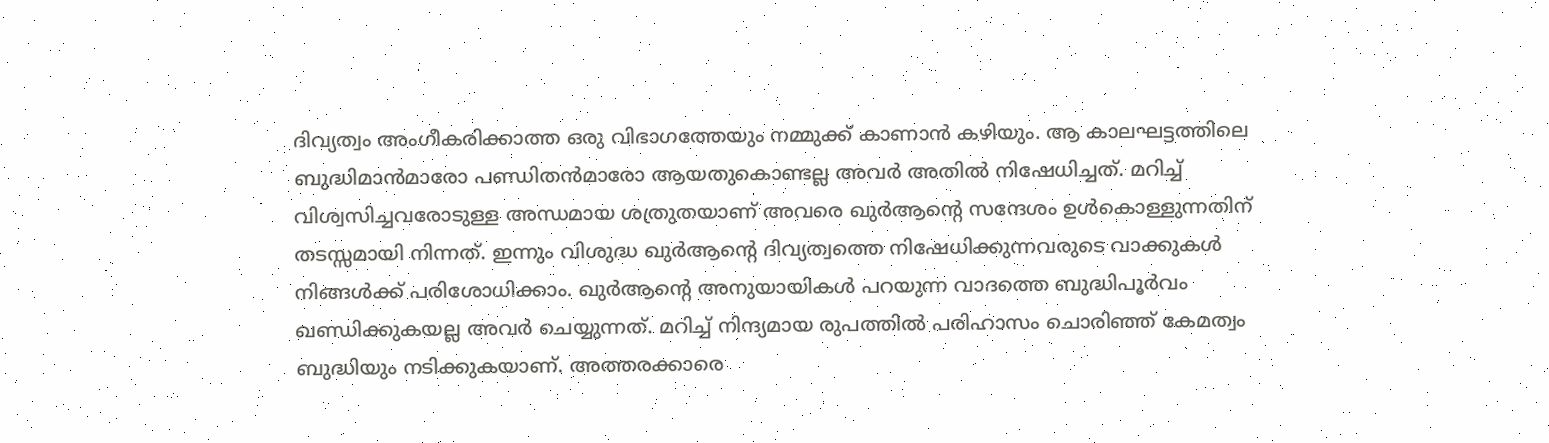ദിവ്യത്വം അംഗീകരിക്കാത്ത ഒരു വിഭാഗത്തേയും നമ്മുക്ക് കാണാന്‍ കഴിയും. ആ കാലഘട്ടത്തിലെ ബുദ്ധിമാന്‍മാരോ പണ്ഡിതന്‍മാരോ ആയതുകൊണ്ടല്ല അവര്‍ അതില്‍ നിഷേധിച്ചത്. മറിച്ച് വിശ്വസിച്ചവരോടുള്ള അന്ധമായ ശത്രുതയാണ് അവരെ ഖുര്‍ആന്റെ സന്ദേശം ഉള്‍കൊള്ളുന്നതിന് തടസ്സമായി നിന്നത്. ഇന്നും വിശുദ്ധ ഖുര്‍ആന്റെ ദിവ്യത്വത്തെ നിഷേധിക്കുന്നവരുടെ വാക്കുകള്‍ നിങ്ങള്‍ക്ക് പരിശോധിക്കാം. ഖുര്‍ആന്റെ അനുയായികള്‍ പറയുന്ന വാദത്തെ ബുദ്ധിപൂര്‍വം ഖണ്ഡിക്കുകയല്ല അവര്‍ ചെയ്യുന്നത്. മറിച്ച് നിന്ദ്യമായ രുപത്തില്‍ പരിഹാസം ചൊരിഞ്ഞ് കേമത്വം ബുദ്ധിയും നടിക്കുകയാണ്. അത്തരക്കാരെ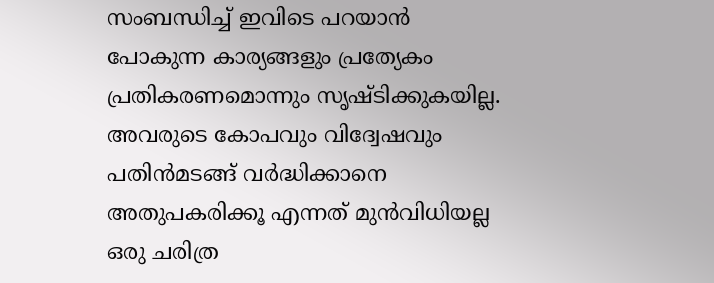സംബന്ധിച്ച് ഇവിടെ പറയാന്‍ പോകുന്ന കാര്യങ്ങളും പ്രത്യേകം പ്രതികരണമൊന്നും സൃഷ്ടിക്കുകയില്ല. അവരുടെ കോപവും വിദ്വേഷവും പതിന്‍മടങ്ങ് വര്‍ദ്ധിക്കാനെ അതുപകരിക്കൂ എന്നത് മുന്‍വിധിയല്ല ഒരു ചരിത്ര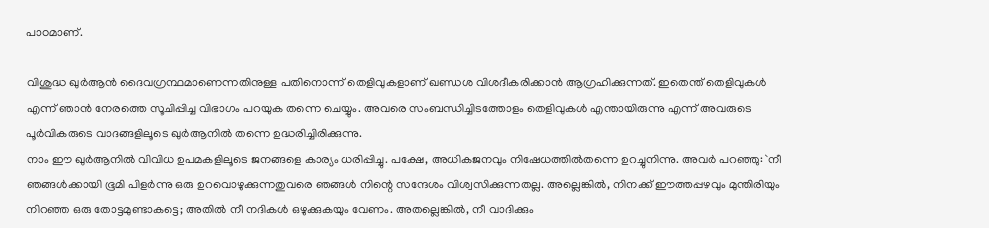പാഠമാണ്.

വിശുദ്ധ ഖുര്‍ആന്‍ ദൈവഗ്രന്ഥമാണെന്നതിനുള്ള പതിനൊന്ന് തെളിവുകളാണ് ഖണ്ഡശ വിശദീകരിക്കാന്‍ ആഗ്രഹിക്കുന്നത്. ഇതെന്ത് തെളിവുകള്‍ എന്ന് ഞാന്‍ നേരത്തെ സൂചിപ്പിച്ച വിഭാഗം പറയുക തന്നെ ചെയ്യും. അവരെ സംബന്ധിച്ചിടത്തോളം തെളിവുകള്‍ എന്തായിരുന്നു എന്ന് അവരുടെ പൂര്‍വികരുടെ വാദങ്ങളിലൂടെ ഖുര്‍ആനില്‍ തന്നെ ഉദ്ധരിച്ചിരിക്കുന്നു.
നാം ഈ ഖുര്‍ആനില്‍ വിവിധ ഉപമകളിലൂടെ ജനങ്ങളെ കാര്യം ധരിപ്പിച്ചു. പക്ഷേ, അധികജനവും നിഷേധത്തില്‍തന്നെ ഉറച്ചുനിന്നു. അവര്‍ പറഞ്ഞു: `നീ ഞങ്ങള്‍ക്കായി ഭൂമി പിളര്‍ന്നു ഒരു ഉറവൊഴുക്കുന്നതുവരെ ഞങ്ങള്‍ നിന്റെ സന്ദേശം വിശ്വസിക്കുന്നതല്ല. അല്ലെങ്കില്‍, നിനക്ക് ഈത്തപ്പഴവും മുന്തിരിയും നിറഞ്ഞ ഒരു തോട്ടമുണ്ടാകട്ടെ; അതില്‍ നീ നദികള്‍ ഒഴുക്കുകയും വേണം. അതല്ലെങ്കില്‍, നീ വാദിക്കും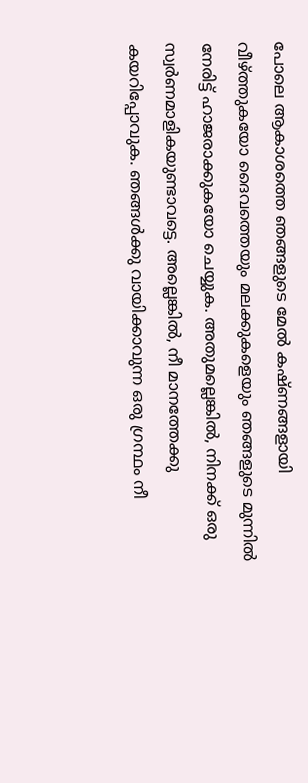പോലെ ആകാശത്തെ ഞങ്ങളുടെ മേല്‍ കഷ്ണങ്ങളായി വീഴ്ത്തുകയോ ദൈവത്തെയും മലക്കുകളെയും ഞങ്ങളുടെ മുന്നില്‍ നേരിട്ട് ഹാജരാക്കുകയോ ചെയ്യുക. അതുമല്ലെങ്കില്‍, നിനക്ക് ഒരു സ്വര്‍ണമാളികയുണ്ടാവട്ടെ. അല്ലെങ്കില്‍, നീ മാനത്തേക്കു കയറിപ്പോവുക. ഞങ്ങള്‍ക്കു വായിക്കാവുന്ന ഒരു ഗ്രന്ഥം നീ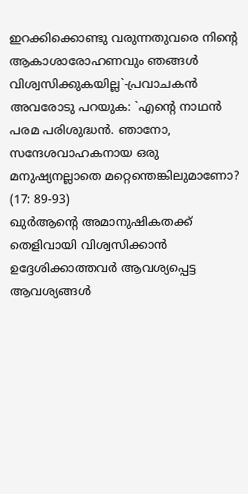ഇറക്കിക്കൊണ്ടു വരുന്നതുവരെ നിന്റെ ആകാശാരോഹണവും ഞങ്ങള്‍ വിശ്വസിക്കുകയില്ല`-പ്രവാചകന്‍ അവരോടു പറയുക: `എന്റെ നാഥന്‍ പരമ പരിശുദ്ധന്‍. ഞാനോ, സന്ദേശവാഹകനായ ഒരു മനുഷ്യനല്ലാതെ മറ്റെന്തെങ്കിലുമാണോ? (17: 89-93)
ഖുര്‍ആന്റെ അമാനുഷികതക്ക് തെളിവായി വിശ്വസിക്കാന്‍ ഉദ്ദേശിക്കാത്തവര്‍ ആവശ്യപ്പെട്ട ആവശ്യങ്ങള്‍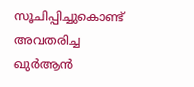സൂചിപ്പിച്ചുകൊണ്ട് അവതരിച്ച ഖുര്‍ആന്‍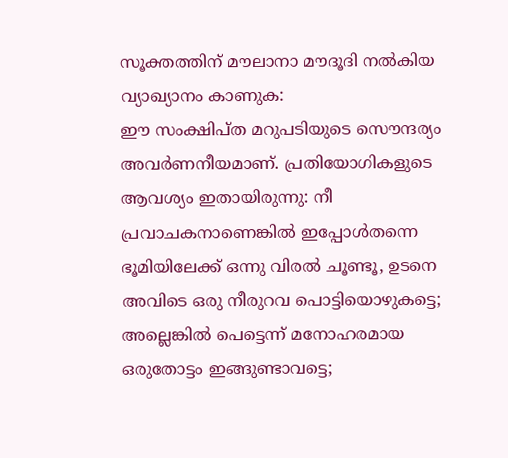സൂക്തത്തിന് മൗലാനാ മൗദൂദി നല്‍കിയ വ്യാഖ്യാനം കാണുക:
ഈ സംക്ഷിപ്ത മറുപടിയുടെ സൌന്ദര്യം അവര്‍ണനീയമാണ്. പ്രതിയോഗികളുടെ ആവശ്യം ഇതായിരുന്നു: നീ പ്രവാചകനാണെങ്കില്‍ ഇപ്പോള്‍തന്നെ ഭൂമിയിലേക്ക് ഒന്നു വിരല്‍ ചൂണ്ടൂ, ഉടനെ അവിടെ ഒരു നീരുറവ പൊട്ടിയൊഴുകട്ടെ; അല്ലെങ്കില്‍ പെട്ടെന്ന് മനോഹരമായ ഒരുതോട്ടം ഇങ്ങുണ്ടാവട്ടെ;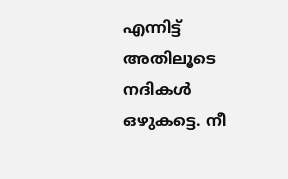എന്നിട്ട് അതിലൂടെ നദികള്‍ ഒഴുകട്ടെ. നീ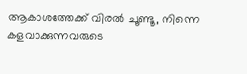ആകാശത്തേക്ക് വിരല്‍ ചൂണ്ടൂ, നിന്നെ കളവാക്കുന്നവരുടെ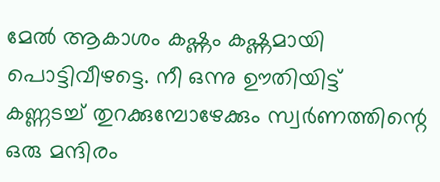മേല്‍ ആകാശം കഷ്ണം കഷ്ണമായി പൊട്ടിവീഴട്ടെ. നീ ഒന്നു ഊതിയിട്ട് കണ്ണടച്ച് തുറക്കുമ്പോഴേക്കും സ്വര്‍ണത്തിന്റെ ഒരു മന്ദിരം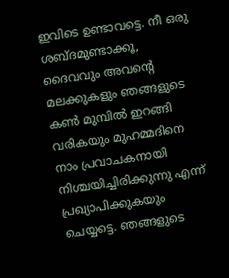ഇവിടെ ഉണ്ടാവട്ടെ. നീ ഒരു ശബ്ദമുണ്ടാക്കൂ, ദൈവവും അവന്റെ മലക്കുകളും ഞങ്ങളുടെ കണ്‍ മുമ്പില്‍ ഇറങ്ങി വരികയും മുഹമ്മദിനെ നാം പ്രവാചകനായി നിശ്ചയിച്ചിരിക്കുന്നു എന്ന് പ്രഖ്യാപിക്കുകയും ചെയ്യട്ടെ. ഞങ്ങളുടെ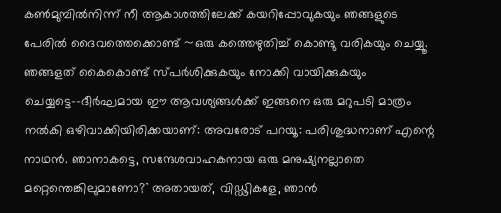കണ്‍മുമ്പില്‍നിന്ന് നീ ആകാശത്തിലേക്ക് കയറിപ്പോവുകയും ഞങ്ങളുടെ പേരില്‍ ദൈവത്തെക്കൊണ്ട് ~ഒരു കത്തെഴുതിച്ച് കൊണ്ടു വരികയും ചെയ്യൂ. ഞങ്ങളത് കൈകൊണ്ട് സ്പര്‍ശിക്കുകയും നോക്കി വായിക്കുകയും ചെയ്യട്ടെ--ദീര്‍ഘമായ ഈ ആവശ്യങ്ങള്‍ക്ക് ഇങ്ങനെ ഒരു മറുപടി മാത്രം നല്‍കി ഒഴിവാക്കിയിരിക്കയാണ്: അവരോട് പറയൂ: പരിശുദ്ധനാണ് എന്റെ നാഥന്‍. ഞാനാകട്ടെ, സന്ദേശവാഹകനായ ഒരു മനുഷ്യനല്ലാതെ മറ്റെന്തെങ്കിലുമാണോ?`` അതായത്, വിഡ്ഢികളേ, ഞാന്‍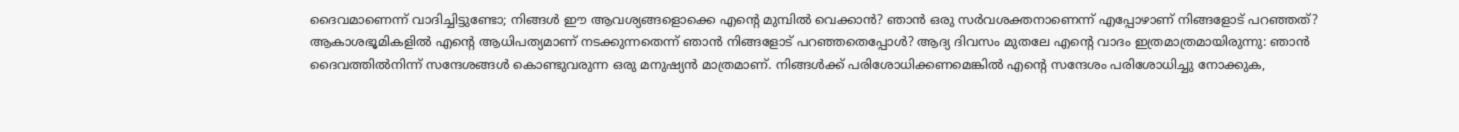ദൈവമാണെന്ന് വാദിച്ചിട്ടുണ്ടോ; നിങ്ങള്‍ ഈ ആവശ്യങ്ങളൊക്കെ എന്റെ മുമ്പില്‍ വെക്കാന്‍? ഞാന്‍ ഒരു സര്‍വശക്തനാണെന്ന് എപ്പോഴാണ് നിങ്ങളോട് പറഞ്ഞത്? ആകാശഭൂമികളില്‍ എന്റെ ആധിപത്യമാണ് നടക്കുന്നതെന്ന് ഞാന്‍ നിങ്ങളോട് പറഞ്ഞതെപ്പോള്‍? ആദ്യ ദിവസം മുതലേ എന്റെ വാദം ഇത്രമാത്രമായിരുന്നു: ഞാന്‍ ദൈവത്തില്‍നിന്ന് സന്ദേശങ്ങള്‍ കൊണ്ടുവരുന്ന ഒരു മനുഷ്യന്‍ മാത്രമാണ്. നിങ്ങള്‍ക്ക് പരിശോധിക്കണമെങ്കില്‍ എന്റെ സന്ദേശം പരിശോധിച്ചു നോക്കുക,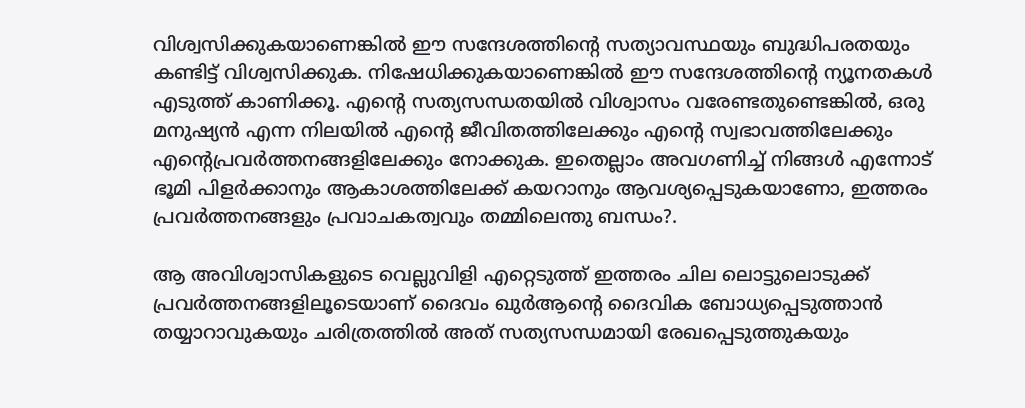വിശ്വസിക്കുകയാണെങ്കില്‍ ഈ സന്ദേശത്തിന്റെ സത്യാവസ്ഥയും ബുദ്ധിപരതയും കണ്ടിട്ട് വിശ്വസിക്കുക. നിഷേധിക്കുകയാണെങ്കില്‍ ഈ സന്ദേശത്തിന്റെ ന്യൂനതകള്‍ എടുത്ത് കാണിക്കൂ. എന്റെ സത്യസന്ധതയില്‍ വിശ്വാസം വരേണ്ടതുണ്ടെങ്കില്‍, ഒരു മനുഷ്യന്‍ എന്ന നിലയില്‍ എന്റെ ജീവിതത്തിലേക്കും എന്റെ സ്വഭാവത്തിലേക്കും എന്റെപ്രവര്‍ത്തനങ്ങളിലേക്കും നോക്കുക. ഇതെല്ലാം അവഗണിച്ച് നിങ്ങള്‍ എന്നോട് ഭൂമി പിളര്‍ക്കാനും ആകാശത്തിലേക്ക് കയറാനും ആവശ്യപ്പെടുകയാണോ, ഇത്തരം പ്രവര്‍ത്തനങ്ങളും പ്രവാചകത്വവും തമ്മിലെന്തു ബന്ധം?.

ആ അവിശ്വാസികളുടെ വെല്ലുവിളി എറ്റെടുത്ത് ഇത്തരം ചില ലൊട്ടുലൊടുക്ക് പ്രവര്‍ത്തനങ്ങളിലൂടെയാണ് ദൈവം ഖുര്‍ആന്റെ ദൈവിക ബോധ്യപ്പെടുത്താന്‍ തയ്യാറാവുകയും ചരിത്രത്തില്‍ അത് സത്യസന്ധമായി രേഖപ്പെടുത്തുകയും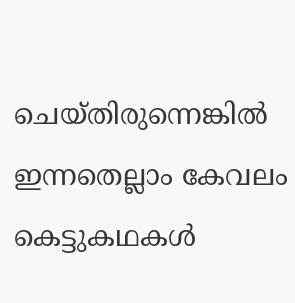ചെയ്തിരുന്നെങ്കില്‍ ഇന്നതെല്ലാം കേവലം കെട്ടുകഥകള്‍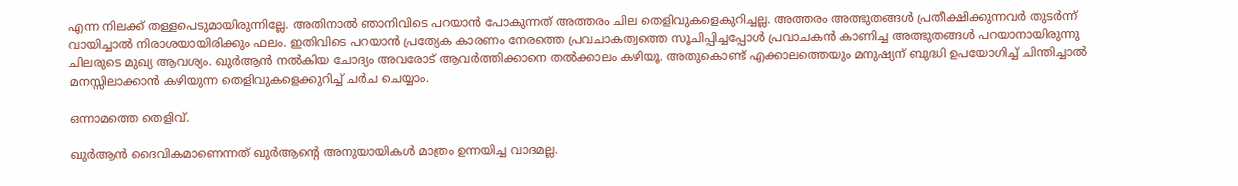എന്ന നിലക്ക് തള്ളപെടുമായിരുന്നില്ലേ. അതിനാല്‍ ഞാനിവിടെ പറയാന്‍ പോകുന്നത് അത്തരം ചില തെളിവുകളെകുറിച്ചല്ല. അത്തരം അത്ഭുതങ്ങള്‍ പ്രതീക്ഷിക്കുന്നവര്‍ തുടര്‍ന്ന് വായിച്ചാല്‍ നിരാശയായിരിക്കും ഫലം. ഇതിവിടെ പറയാന്‍ പ്രത്യേക കാരണം നേരത്തെ പ്രവചാകത്വത്തെ സൂചിപ്പിച്ചപ്പോള്‍ പ്രവാചകന്‍ കാണിച്ച അത്ഭുതങ്ങള്‍ പറയാനായിരുന്നു ചിലരുടെ മുഖ്യ ആവശ്യം. ഖുര്‍ആന്‍ നല്‍കിയ ചോദ്യം അവരോട് ആവര്‍ത്തിക്കാനെ തല്‍ക്കാലം കഴിയൂ. അതുകൊണ്ട് എക്കാലത്തെയും മനുഷ്യന് ബുദ്ധി ഉപയോഗിച്ച് ചിന്തിച്ചാല്‍ മനസ്സിലാക്കാന്‍ കഴിയുന്ന തെളിവുകളെക്കുറിച്ച് ചര്‍ച ചെയ്യാം.

ഒന്നാമത്തെ തെളിവ്.

ഖുര്‍ആന്‍ ദൈവികമാണെന്നത് ഖുര്‍ആന്റെ അനുയായികള്‍ മാത്രം ഉന്നയിച്ച വാദമല്ല.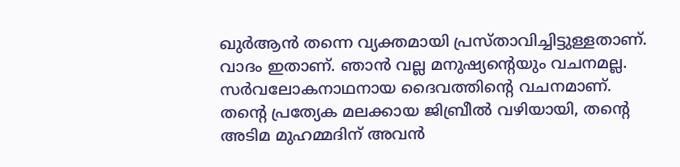ഖുര്‍ആന്‍ തന്നെ വ്യക്തമായി പ്രസ്താവിച്ചിട്ടുള്ളതാണ്. വാദം ഇതാണ്. ഞാന്‍ വല്ല മനുഷ്യന്റെയും വചനമല്ല. സര്‍വലോകനാഥനായ ദൈവത്തിന്റെ വചനമാണ്. തന്റെ പ്രത്യേക മലക്കായ ജിബ്രീല്‍ വഴിയായി, തന്റെ അടിമ മുഹമ്മദിന് അവന്‍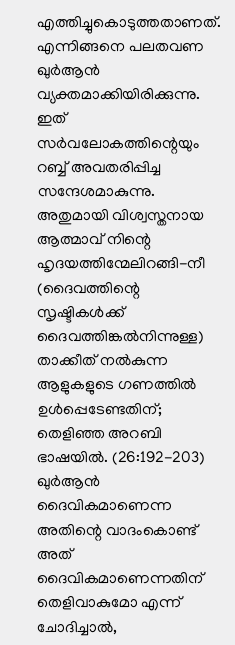എത്തിച്ചുകൊടുത്തതാണത്. എന്നിങ്ങനെ പലതവണ ഖുര്‍ആന്‍ വ്യക്തമാക്കിയിരിക്കുന്നു.
ഇത് സര്‍വലോകത്തിന്റെയും റബ്ബ് അവതരിപ്പിച്ച സന്ദേശമാകുന്നു. അതുമായി വിശ്വസ്തനായ ആത്മാവ് നിന്റെ ഹൃദയത്തിന്മേലിറങ്ങി-നീ (ദൈവത്തിന്റെ സൃഷ്ടികള്‍ക്ക് ദൈവത്തിങ്കല്‍നിന്നുള്ള) താക്കീത് നല്‍കുന്ന ആളുകളുടെ ഗണത്തില്‍ ഉള്‍പ്പെടേണ്ടതിന്; തെളിഞ്ഞ അറബി ഭാഷയില്‍. (26:192-203)
ഖുര്‍ആന്‍ ദൈവികമാണെന്ന അതിന്റെ വാദംകൊണ്ട് അത് ദൈവികമാണെന്നതിന് തെളിവാകുമോ എന്ന് ചോദിച്ചാല്‍,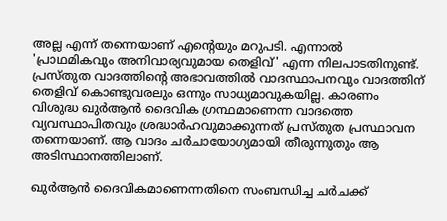അല്ല എന്ന് തന്നെയാണ് എന്റെയും മറുപടി. എന്നാല്‍ 'പ്രാഥമികവും അനിവാര്യവുമായ തെളിവ്' എന്ന നിലപാടതിനുണ്ട്. പ്രസ്തുത വാദത്തിന്റെ അഭാവത്തില്‍ വാദസ്ഥാപനവും വാദത്തിന് തെളിവ് കൊണ്ടുവരലും ഒന്നും സാധ്യമാവുകയില്ല. കാരണം വിശുദ്ധ ഖുര്‍ആന്‍ ദൈവിക ഗ്രന്ഥമാണെന്ന വാദത്തെ വ്യവസ്ഥാപിതവും ശ്രദ്ധാര്‍ഹവുമാക്കുന്നത് പ്രസ്തുത പ്രസ്ഥാവന തന്നെയാണ്. ആ വാദം ചര്‍ചായോഗ്യമായി തീരുന്നുതും ആ അടിസ്ഥാനത്തിലാണ്.

ഖുര്‍ആന്‍ ദൈവികമാണെന്നതിനെ സംബന്ധിച്ച ചര്‍ചക്ക്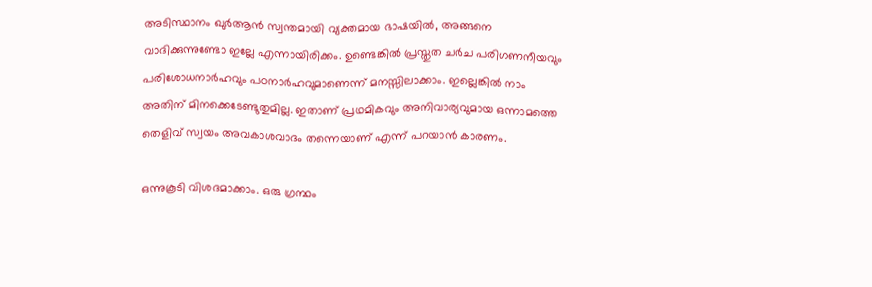അടിസ്ഥാനം ഖുര്‍ആന്‍ സ്വന്തമായി വ്യക്തമായ ഭാഷയില്‍, അങ്ങനെ വാദിക്കുന്നുണ്ടോ ഇല്ലേ എന്നായിരിക്കം. ഉണ്ടെങ്കില്‍ പ്രസ്തുത ചര്‍ച പരിഗണനീയവും പരിശോധനാര്‍ഹവും പഠനാര്‍ഹവുമാണെന്ന് മനസ്സിലാക്കാം. ഇല്ലെങ്കില്‍ നാം അതിന് മിനക്കെടേണ്ടുതുമില്ല. ഇതാണ് പ്രഥമികവും അനിവാര്യവുമായ ഒന്നാമത്തെ തെളിവ് സ്വയം അവകാശവാദം തന്നെയാണ് എന്ന് പറയാന്‍ കാരണം.

ഒന്നുകൂടി വിശദമാക്കാം. ഒരു ഗ്രന്ഥം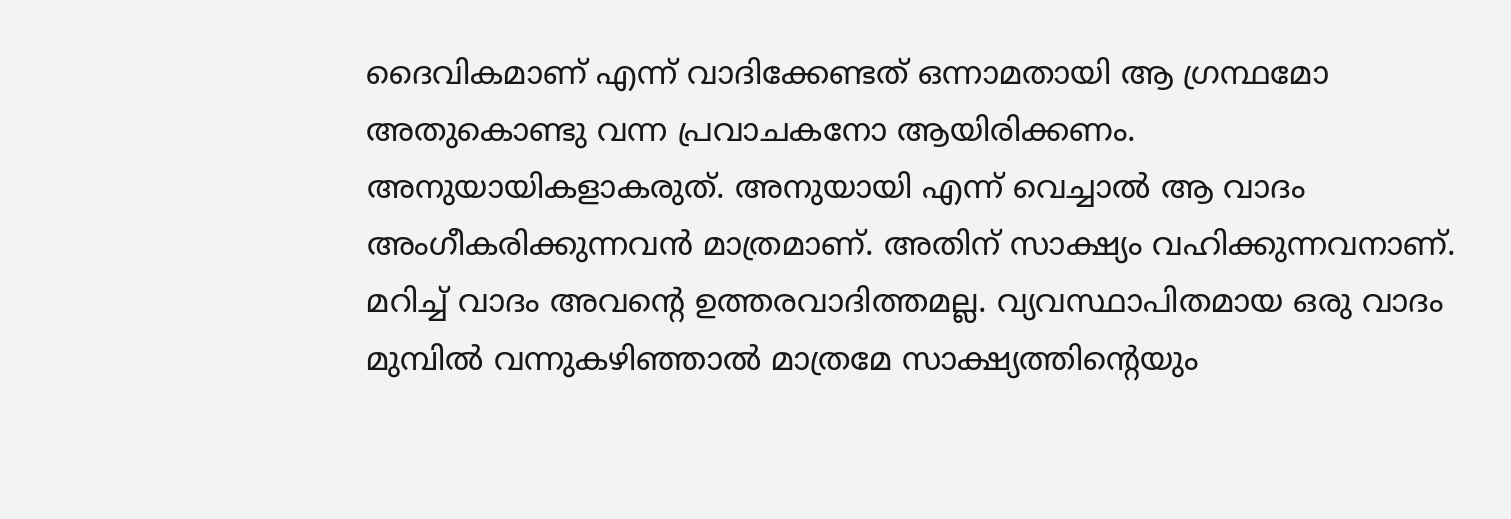ദൈവികമാണ് എന്ന് വാദിക്കേണ്ടത് ഒന്നാമതായി ആ ഗ്രന്ഥമോ അതുകൊണ്ടു വന്ന പ്രവാചകനോ ആയിരിക്കണം. അനുയായികളാകരുത്. അനുയായി എന്ന് വെച്ചാല്‍ ആ വാദം അംഗീകരിക്കുന്നവന്‍ മാത്രമാണ്. അതിന് സാക്ഷ്യം വഹിക്കുന്നവനാണ്. മറിച്ച് വാദം അവന്റെ ഉത്തരവാദിത്തമല്ല. വ്യവസ്ഥാപിതമായ ഒരു വാദം മുമ്പില്‍ വന്നുകഴിഞ്ഞാല്‍ മാത്രമേ സാക്ഷ്യത്തിന്റെയും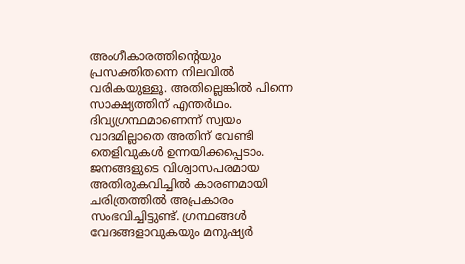അംഗീകാരത്തിന്റെയും പ്രസക്തിതന്നെ നിലവില്‍ വരികയുള്ളൂ. അതില്ലെങ്കില്‍ പിന്നെ സാക്ഷ്യത്തിന് എന്തര്‍ഥം. ദിവ്യഗ്രന്ഥമാണെന്ന് സ്വയം വാദമില്ലാതെ അതിന് വേണ്ടി തെളിവുകള്‍ ഉന്നയിക്കപ്പെടാം. ജനങ്ങളുടെ വിശ്വാസപരമായ അതിരുകവിച്ചില്‍ കാരണമായി ചരിത്രത്തില്‍ അപ്രകാരം സംഭവിച്ചിട്ടുണ്ട്. ഗ്രന്ഥങ്ങള്‍ വേദങ്ങളാവുകയും മനുഷ്യര്‍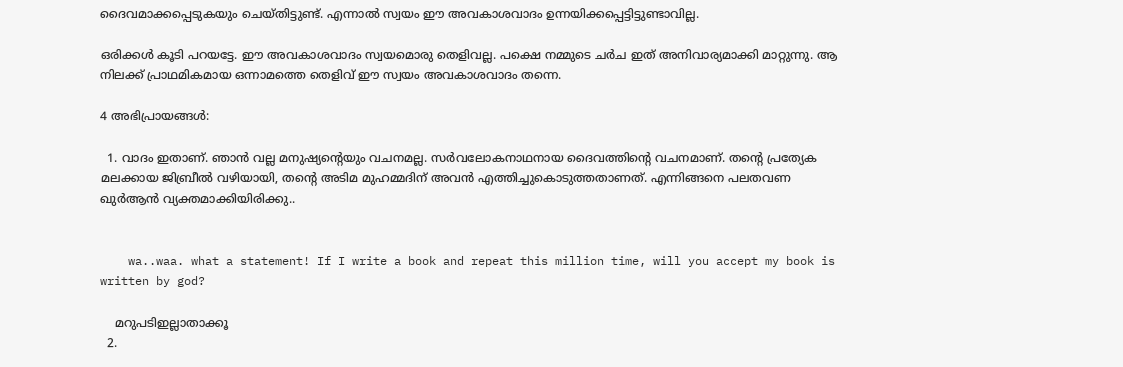ദൈവമാക്കപ്പെടുകയും ചെയ്തിട്ടുണ്ട്. എന്നാല്‍ സ്വയം ഈ അവകാശവാദം ഉന്നയിക്കപ്പെട്ടിട്ടുണ്ടാവില്ല.

ഒരിക്കള്‍ കൂടി പറയട്ടേ. ഈ അവകാശവാദം സ്വയമൊരു തെളിവല്ല. പക്ഷെ നമ്മുടെ ചര്‍ച ഇത് അനിവാര്യമാക്കി മാറ്റുന്നു. ആ നിലക്ക് പ്രാഥമികമായ ഒന്നാമത്തെ തെളിവ് ഈ സ്വയം അവകാശവാദം തന്നെ.

4 അഭിപ്രായങ്ങൾ:

  1. വാദം ഇതാണ്. ഞാന്‍ വല്ല മനുഷ്യന്റെയും വചനമല്ല. സര്‍വലോകനാഥനായ ദൈവത്തിന്റെ വചനമാണ്. തന്റെ പ്രത്യേക മലക്കായ ജിബ്രീല്‍ വഴിയായി, തന്റെ അടിമ മുഹമ്മദിന് അവന്‍ എത്തിച്ചുകൊടുത്തതാണത്. എന്നിങ്ങനെ പലതവണ ഖുര്‍ആന്‍ വ്യക്തമാക്കിയിരിക്കു..


    wa..waa. what a statement! If I write a book and repeat this million time, will you accept my book is written by god?

    മറുപടിഇല്ലാതാക്കൂ
  2.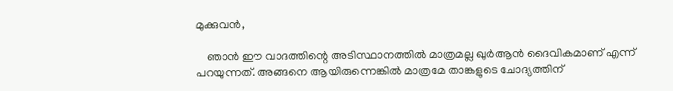മുക്കുവന്‍,

    ഞാന്‍ ഈ വാദത്തിന്റെ അടിസ്ഥാനത്തില്‍ മാത്രമല്ല ഖുര്‍ആന്‍ ദൈവികമാണ് എന്ന് പറയുന്നത്. അങ്ങനെ ആയിരുന്നെങ്കില്‍ മാത്രമേ താങ്കളുടെ ചോദ്യത്തിന്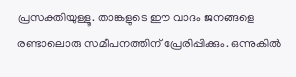പ്രസക്തിയുള്ളൂ. താങ്കളുടെ ഈ വാദം ജനങ്ങളെ രണ്ടാലൊരു സമീപനത്തിന് പ്രേരിപ്പിക്കും. ഒന്നുകില്‍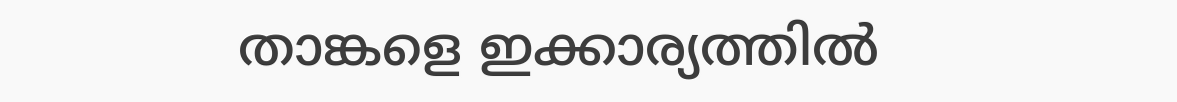താങ്കളെ ഇക്കാര്യത്തില്‍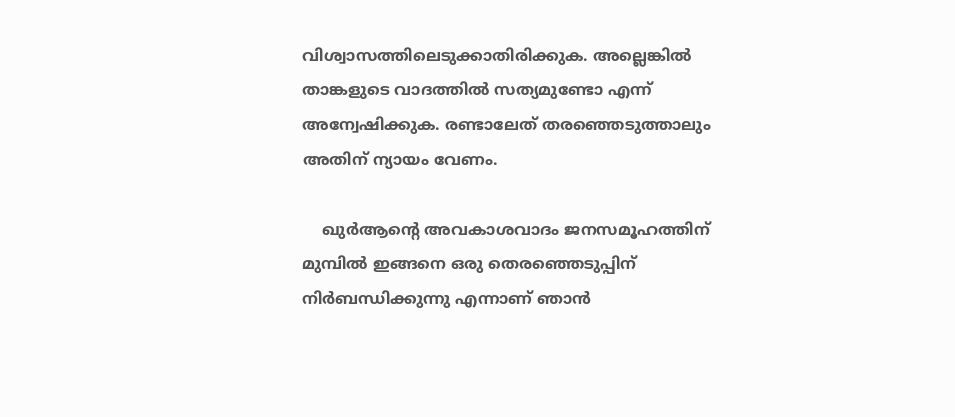വിശ്വാസത്തിലെടുക്കാതിരിക്കുക. അല്ലെങ്കില്‍ താങ്കളുടെ വാദത്തില്‍ സത്യമുണ്ടോ എന്ന് അന്വേഷിക്കുക. രണ്ടാലേത് തരഞ്ഞെടുത്താലും അതിന് ന്യായം വേണം.

    ഖുര്‍ആന്റെ അവകാശവാദം ജനസമൂഹത്തിന് മുമ്പില്‍ ഇങ്ങനെ ഒരു തെരഞ്ഞെടുപ്പിന് നിര്‍ബന്ധിക്കുന്നു എന്നാണ് ഞാന്‍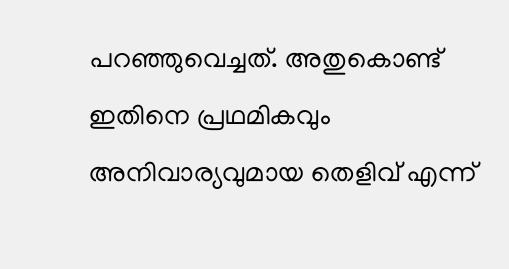പറഞ്ഞുവെച്ചത്. അതുകൊണ്ട് ഇതിനെ പ്രഥമികവും അനിവാര്യവുമായ തെളിവ് എന്ന്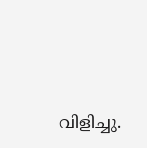വിളിച്ചു.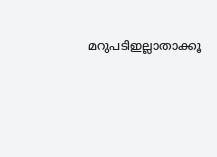മറുപടിഇല്ലാതാക്കൂ